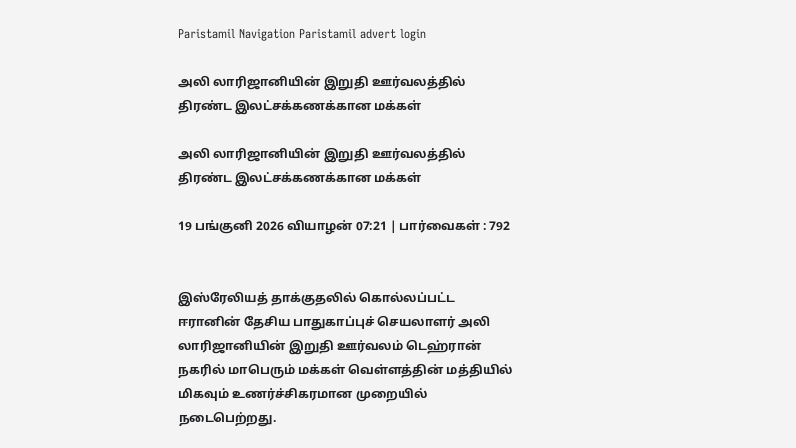Paristamil Navigation Paristamil advert login

அலி லாரிஜானியின் இறுதி ஊர்வலத்தில் திரண்ட இலட்சக்கணக்கான மக்கள்

அலி லாரிஜானியின் இறுதி ஊர்வலத்தில் திரண்ட இலட்சக்கணக்கான மக்கள்

19 பங்குனி 2026 வியாழன் 07:21 | பார்வைகள் : 792


இஸ்ரேலியத் தாக்குதலில் கொல்லப்பட்ட ஈரானின் தேசிய பாதுகாப்புச் செயலாளர் அலி லாரிஜானியின் இறுதி ஊர்வலம் டெஹ்ரான் நகரில் மாபெரும் மக்கள் வெள்ளத்தின் மத்தியில் மிகவும் உணர்ச்சிகரமான முறையில் நடைபெற்றது.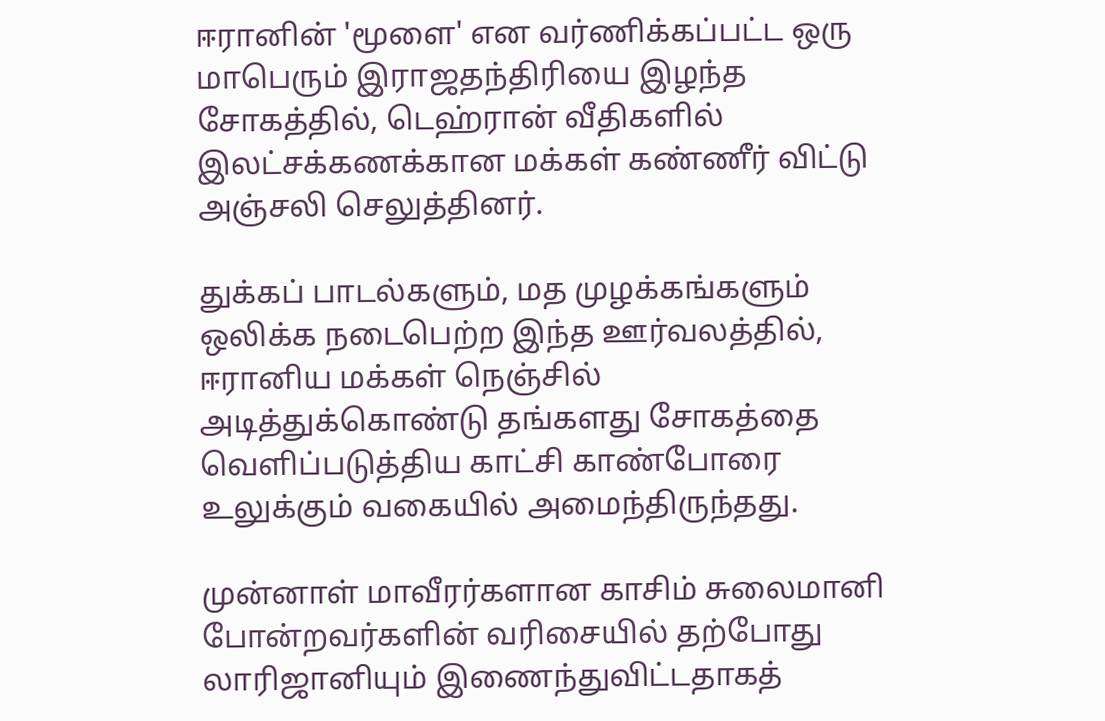ஈரானின் 'மூளை' என வர்ணிக்கப்பட்ட ஒரு மாபெரும் இராஜதந்திரியை இழந்த சோகத்தில், டெஹ்ரான் வீதிகளில் இலட்சக்கணக்கான மக்கள் கண்ணீர் விட்டு அஞ்சலி செலுத்தினர்.

துக்கப் பாடல்களும், மத முழக்கங்களும் ஒலிக்க நடைபெற்ற இந்த ஊர்வலத்தில், ஈரானிய மக்கள் நெஞ்சில் அடித்துக்கொண்டு தங்களது சோகத்தை வெளிப்படுத்திய காட்சி காண்போரை உலுக்கும் வகையில் அமைந்திருந்தது.

முன்னாள் மாவீரர்களான காசிம் சுலைமானி போன்றவர்களின் வரிசையில் தற்போது லாரிஜானியும் இணைந்துவிட்டதாகத்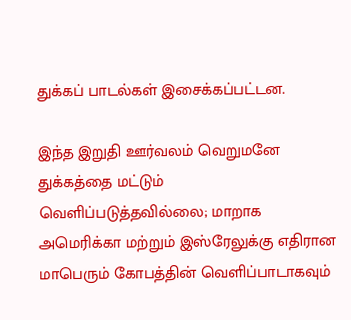துக்கப் பாடல்கள் இசைக்கப்பட்டன.

இந்த இறுதி ஊர்வலம் வெறுமனே துக்கத்தை மட்டும் வெளிப்படுத்தவில்லை; மாறாக அமெரிக்கா மற்றும் இஸ்ரேலுக்கு எதிரான மாபெரும் கோபத்தின் வெளிப்பாடாகவும்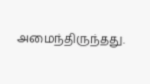அமைந்திருந்தது.